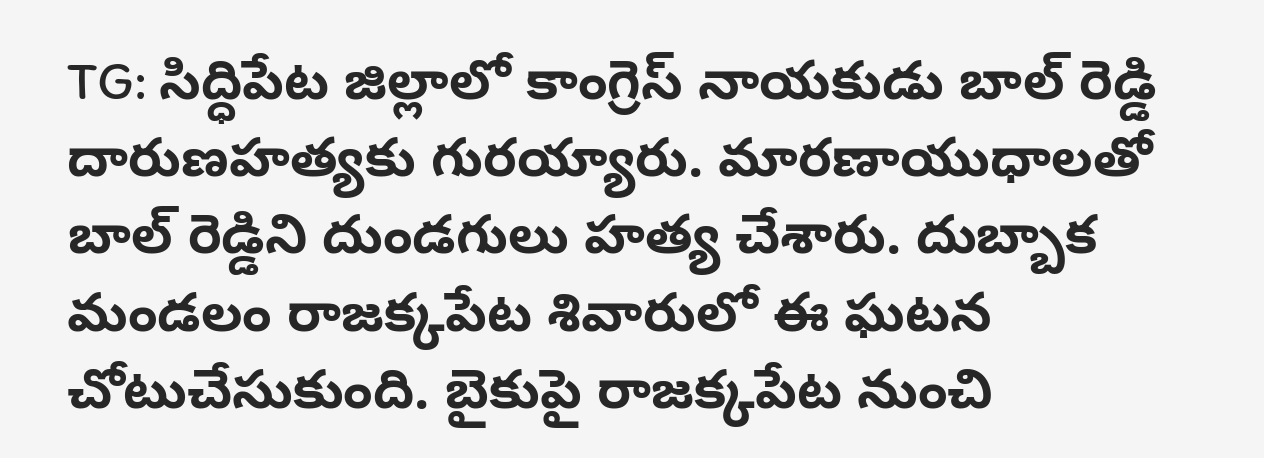TG: సిద్ధిపేట జిల్లాలో కాంగ్రెస్ నాయకుడు బాల్ రెడ్డి దారుణహత్యకు గురయ్యారు. మారణాయుధాలతో బాల్ రెడ్డిని దుండగులు హత్య చేశారు. దుబ్బాక మండలం రాజక్కపేట శివారులో ఈ ఘటన చోటుచేసుకుంది. బైకుపై రాజక్కపేట నుంచి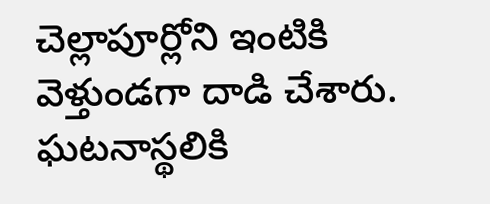చెల్లాపూర్లోని ఇంటికి వెళ్తుండగా దాడి చేశారు. ఘటనాస్థలికి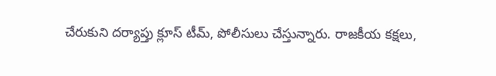చేరుకుని దర్యాప్తు క్లూస్ టీమ్, పోలీసులు చేస్తున్నారు. రాజకీయ కక్షలు,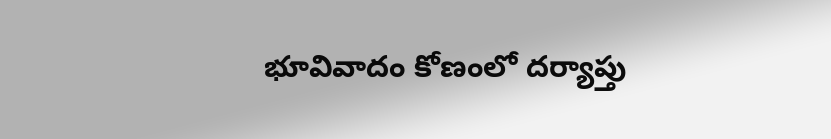భూవివాదం కోణంలో దర్యాప్తు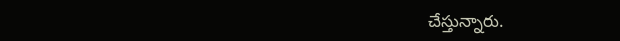చేస్తున్నారు.